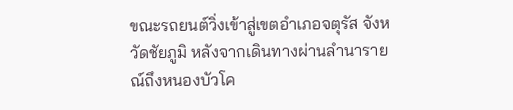ขณะรถยนต์วิ่งเข้าสู่เขตอำเภอจตุรัส จังหวัดชัยภูมิ หลังจากเดินทางผ่านลำนารายณ์ถึงหนองบัวโค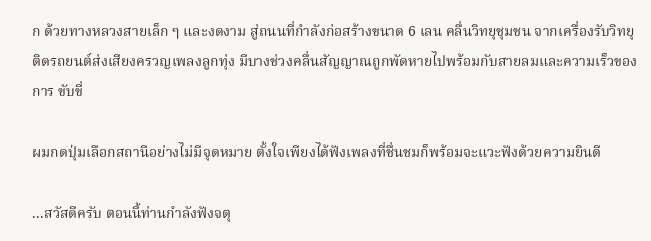ก ด้วยทางหลวงสายเล็ก ๆ และงดงาม สู่ถนนที่กำลังก่อสร้างขนาด 6 เลน คลื่นวิทยุชุมชน จากเครื่องรับวิทยุ ติดรถยนต์ส่งเสียงครวญเพลงลูกทุ่ง มีบางช่วงคลื่นสัญญาณถูกพัดหายไปพร้อมกับสายลมและความเร็วของการ ขับขี่

ผมกดปุ่มเลือกสถานีอย่างไม่มีจุดหมาย ตั้งใจเพียงได้ฟังเพลงที่ชื่นชมก็พร้อมจะแวะฟังด้วยความยินดี

...สวัสดีครับ ตอนนี้ท่านกำลังฟังจตุ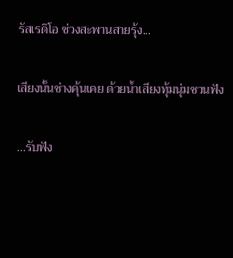รัสเรดิโอ ช่วงสะพานสายรุ้ง...

เสียงนั้นช่างคุ้นเคย ด้วยน้ำเสียงทุ้มนุ่มชวนฟัง

...รับฟัง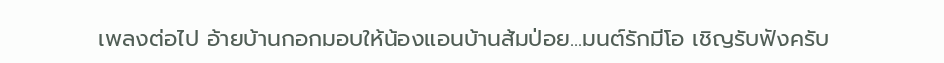เพลงต่อไป อ้ายบ้านกอกมอบให้น้องแอนบ้านส้มป่อย...มนต์รักมีโอ เชิญรับฟังครับ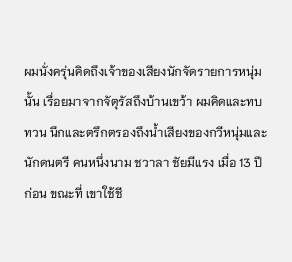ผมนั่งครุ่นคิดถึงเจ้าของเสียงนักจัดรายการหนุ่มนั้น เรื่อยมาจากจัตุรัสถึงบ้านเขว้า ผมคิดและทบทวน นึกและตรึกตรองถึงน้ำเสียงของกวีหนุ่มและนักดนตรี คนหนึ่งนาม ชวาลา ชัยมีแรง เมื่อ 13 ปีก่อน ขณะที่ เขาใช้ชี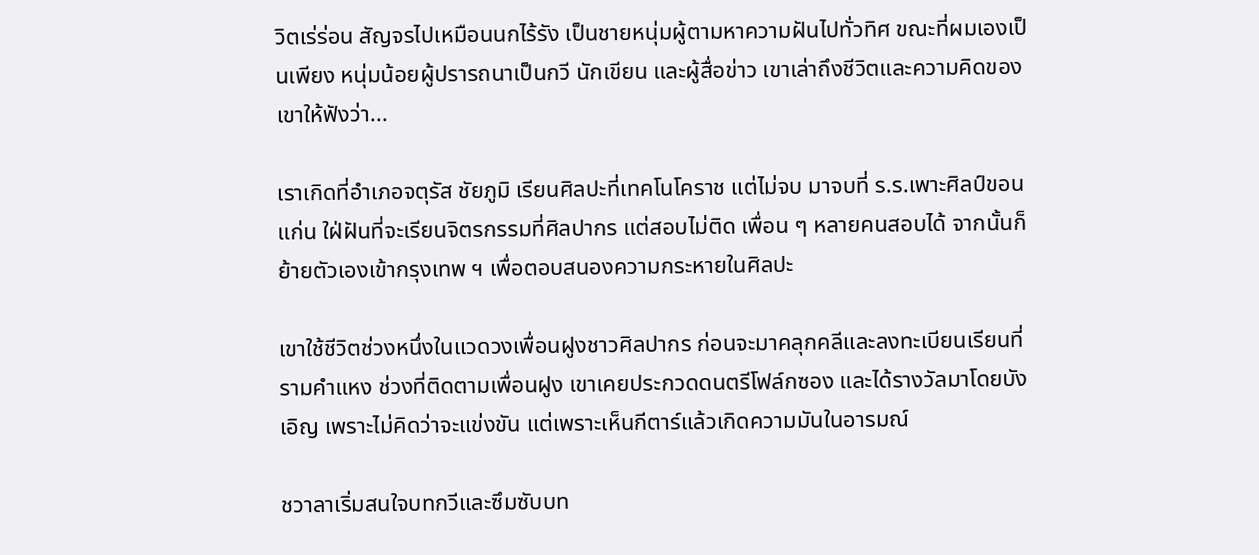วิตเร่ร่อน สัญจรไปเหมือนนกไร้รัง เป็นชายหนุ่มผู้ตามหาความฝันไปทั่วทิศ ขณะที่ผมเองเป็นเพียง หนุ่มน้อยผู้ปรารถนาเป็นกวี นักเขียน และผู้สื่อข่าว เขาเล่าถึงชีวิตและความคิดของเขาให้ฟังว่า...

เราเกิดที่อำเภอจตุรัส ชัยภูมิ เรียนศิลปะที่เทคโนโคราช แต่ไม่จบ มาจบที่ ร.ร.เพาะศิลป์ขอนแก่น ใฝ่ฝันที่จะเรียนจิตรกรรมที่ศิลปากร แต่สอบไม่ติด เพื่อน ๆ หลายคนสอบได้ จากนั้นก็ย้ายตัวเองเข้ากรุงเทพ ฯ เพื่อตอบสนองความกระหายในศิลปะ

เขาใช้ชีวิตช่วงหนึ่งในแวดวงเพื่อนฝูงชาวศิลปากร ก่อนจะมาคลุกคลีและลงทะเบียนเรียนที่รามคำแหง ช่วงที่ติดตามเพื่อนฝูง เขาเคยประกวดดนตรีโฟล์กซอง และได้รางวัลมาโดยบังเอิญ เพราะไม่คิดว่าจะแข่งขัน แต่เพราะเห็นกีตาร์แล้วเกิดความมันในอารมณ์

ชวาลาเริ่มสนใจบทกวีและซึมซับบท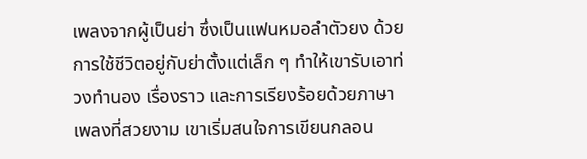เพลงจากผู้เป็นย่า ซึ่งเป็นแฟนหมอลำตัวยง ด้วยการใช้ชีวิตอยู่กับย่าตั้งแต่เล็ก ๆ ทำให้เขารับเอาท่วงทำนอง เรื่องราว และการเรียงร้อยด้วยภาษาเพลงที่สวยงาม เขาเริ่มสนใจการเขียนกลอน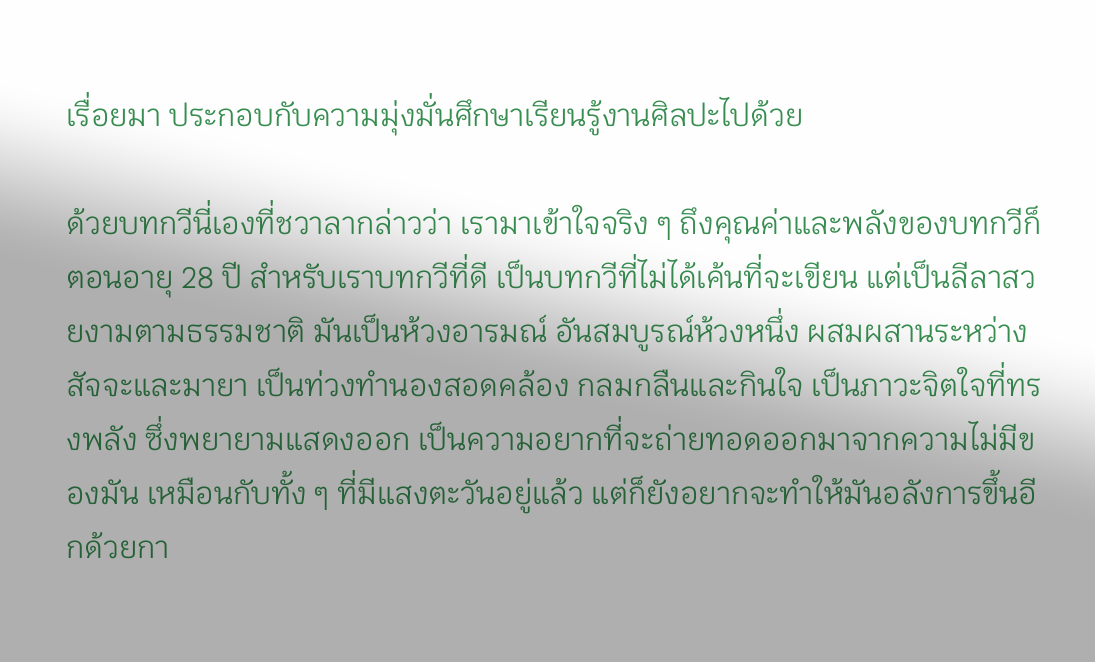เรื่อยมา ประกอบกับความมุ่งมั่นศึกษาเรียนรู้งานศิลปะไปด้วย

ด้วยบทกวีนี่เองที่ชวาลากล่าวว่า เรามาเข้าใจจริง ๆ ถึงคุณค่าและพลังของบทกวีก็ตอนอายุ 28 ปี สำหรับเราบทกวีที่ดี เป็นบทกวีที่ไม่ได้เค้นที่จะเขียน แต่เป็นลีลาสวยงามตามธรรมชาติ มันเป็นห้วงอารมณ์ อันสมบูรณ์ห้วงหนึ่ง ผสมผสานระหว่างสัจจะและมายา เป็นท่วงทำนองสอดคล้อง กลมกลืนและกินใจ เป็นภาวะจิตใจที่ทรงพลัง ซึ่งพยายามแสดงออก เป็นความอยากที่จะถ่ายทอดออกมาจากความไม่มีของมัน เหมือนกับทั้ง ๆ ที่มีแสงตะวันอยู่แล้ว แต่ก็ยังอยากจะทำให้มันอลังการขึ้นอีกด้วยกา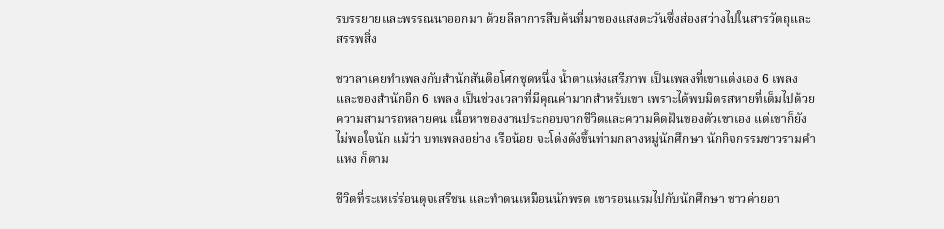รบรรยายและพรรณนาออกมา ด้วยลีลาการสืบค้นที่มาของแสงตะวันซึ่งส่องสว่างไปในสารวัตถุและสรรพสิ่ง

ชวาลาเคยทำเพลงกับสำนักสันติอโศกชุดหนึ่ง น้ำตาแห่งเสรีภาพ เป็นเพลงที่เขาแต่งเอง 6 เพลง และของสำนักอีก 6 เพลง เป็นช่วงเวลาที่มีคุณค่ามากสำหรับเขา เพราะได้พบมิตรสหายที่เต็มไปด้วยความสามารถหลายคน เนื้อหาของงานประกอบจากชีวิตและความคิดฝันของตัวเขาเอง แต่เขาก็ยังไม่พอใจนัก แม้ว่า บทเพลงอย่าง เรือน้อย จะโด่งดังขึ้นท่ามกลางหมู่นักศึกษา นักกิจกรรมชาวรามคำแหง ก็ตาม

ชีวิตที่ระเหเร่ร่อนดุจเสรีชน และทำตนเหมือนนักพรต เขารอนแรมไปกับนักศึกษา ชาวค่ายอา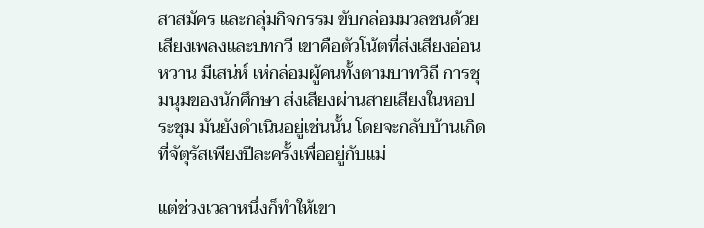สาสมัคร และกลุ่มกิจกรรม ขับกล่อมมวลชนด้วยเสียงเพลงและบทกวี เขาคือตัวโน้ตที่ส่งเสียงอ่อนหวาน มีเสน่ห์ เห่กล่อมผู้คนทั้งตามบาทวิถี การชุมนุมของนักศึกษา ส่งเสียงผ่านสายเสียงในหอประชุม มันยังดำเนินอยู่เช่นนั้น โดยจะกลับบ้านเกิดที่จัตุรัสเพียงปีละครั้งเพื่ออยู่กับแม่

แต่ช่วงเวลาหนึ่งก็ทำให้เขา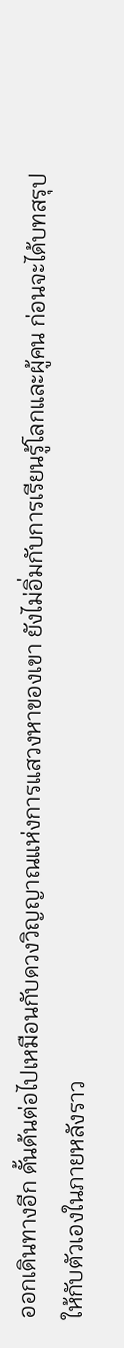ออกเดินทางอีก ดั้นด้นต่อไปเหมือนกับดวงวิญญาณแห่งการแสวงหาของเขา ยังไม่อิ่มกับการเรียนรู้โลกและผู้คน ก่อนจะได้บทสรุปให้กับตัวเองในภายหลังราว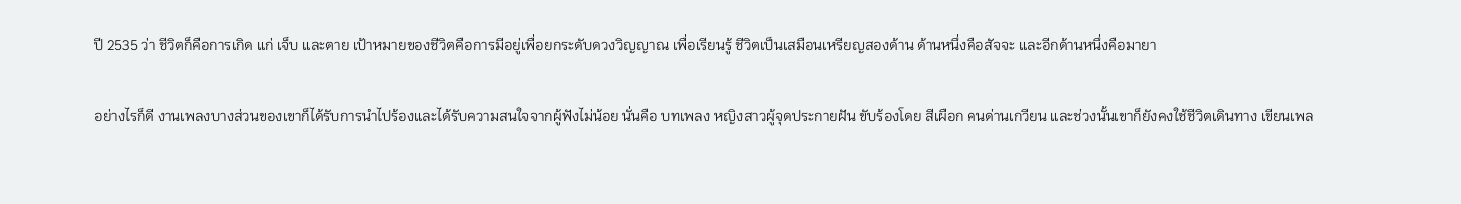ปี 2535 ว่า ชีวิตก็คือการเกิด แก่ เจ็บ และตาย เป้าหมายของชีวิตคือการมีอยู่เพื่อยกระดับดวงวิญญาณ เพื่อเรียนรู้ ชีวิตเป็นเสมือนเหรียญสองด้าน ด้านหนึ่งคือสัจจะ และอีกด้านหนึ่งคือมายา

อย่างไรก็ดี งานเพลงบางส่วนของเขาก็ได้รับการนำไปร้องและได้รับความสนใจจากผู้ฟังไม่น้อย นั่นคือ บทเพลง หญิงสาวผู้จุดประกายฝัน ขับร้องโดย สีเผือก คนด่านเกวียน และช่วงนั้นเขาก็ยังคงใช้ชีวิตเดินทาง เขียนเพล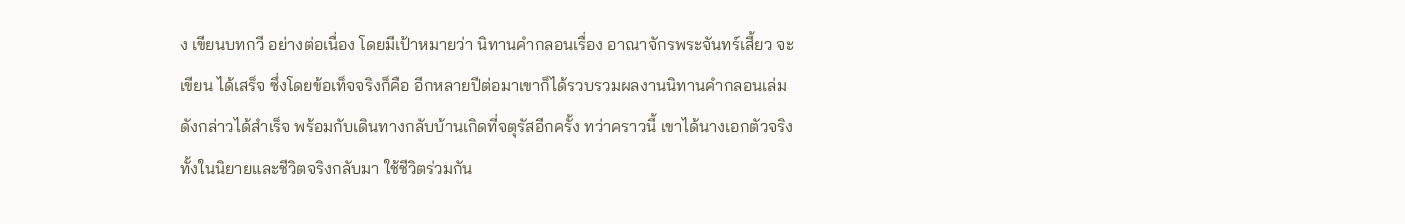ง เขียนบทกวี อย่างต่อเนื่อง โดยมีเป้าหมายว่า นิทานคำกลอนเรื่อง อาณาจักรพระจันทร์เสี้ยว จะเขียน ได้เสร็จ ซึ่งโดยข้อเท็จจริงก็คือ อีกหลายปีต่อมาเขาก็ได้รวบรวมผลงานนิทานคำกลอนเล่มดังกล่าวได้สำเร็จ พร้อมกับเดินทางกลับบ้านเกิดที่จตุรัสอีกครั้ง ทว่าคราวนี้ เขาได้นางเอกตัวจริง ทั้งในนิยายและชีวิตจริงกลับมา ใช้ชีวิตร่วมกัน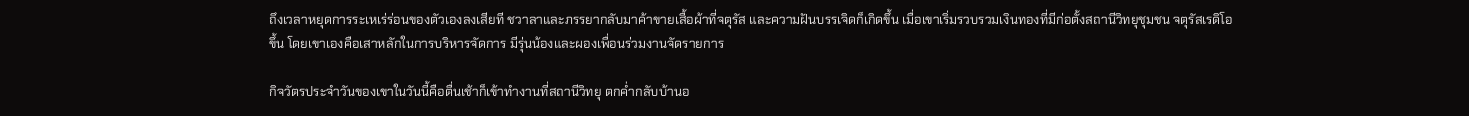ถึงเวลาหยุดการระเหเร่ร่อนของตัวเองลงเสียที ชวาลาและภรรยากลับมาค้าขายเสื้อผ้าที่จตุรัส และความฝันบรรเจิดก็เกิดขึ้น เมื่อเขาเริ่มรวบรวมเงินทองที่มีก่อตั้งสถานีวิทยุชุมชน จตุรัสเรดิโอ ขึ้น โดยเขาเองคือเสาหลักในการบริหารจัดการ มีรุ่นน้องและผองเพื่อนร่วมงานจัดรายการ

กิจวัตรประจำวันของเขาในวันนี้คือตื่นเช้าก็เข้าทำงานที่สถานีวิทยุ ตกค่ำกลับบ้านอ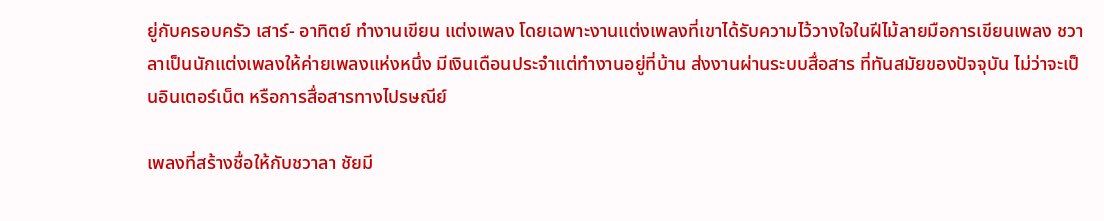ยู่กับครอบครัว เสาร์- อาทิตย์ ทำงานเขียน แต่งเพลง โดยเฉพาะงานแต่งเพลงที่เขาได้รับความไว้วางใจในฝีไม้ลายมือการเขียนเพลง ชวาลาเป็นนักแต่งเพลงให้ค่ายเพลงแห่งหนึ่ง มีเงินเดือนประจำแต่ทำงานอยู่ที่บ้าน ส่งงานผ่านระบบสื่อสาร ที่ทันสมัยของปัจจุบัน ไม่ว่าจะเป็นอินเตอร์เน็ต หรือการสื่อสารทางไปรษณีย์

เพลงที่สร้างชื่อให้กับชวาลา ชัยมี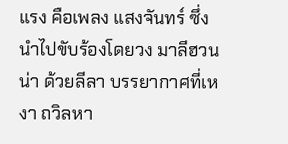แรง คือเพลง แสงจันทร์ ซึ่งนำไปขับร้องโดยวง มาลีฮวนน่า ด้วยลีลา บรรยากาศที่เหงา ถวิลหา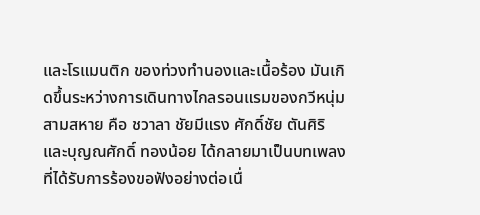และโรแมนติก ของท่วงทำนองและเนื้อร้อง มันเกิดขึ้นระหว่างการเดินทางไกลรอนแรมของกวีหนุ่ม สามสหาย คือ ชวาลา ชัยมีแรง ศักดิ์ชัย ตันศิริ และบุญณศักดิ์ ทองน้อย ได้กลายมาเป็นบทเพลง ที่ได้รับการร้องขอฟังอย่างต่อเนื่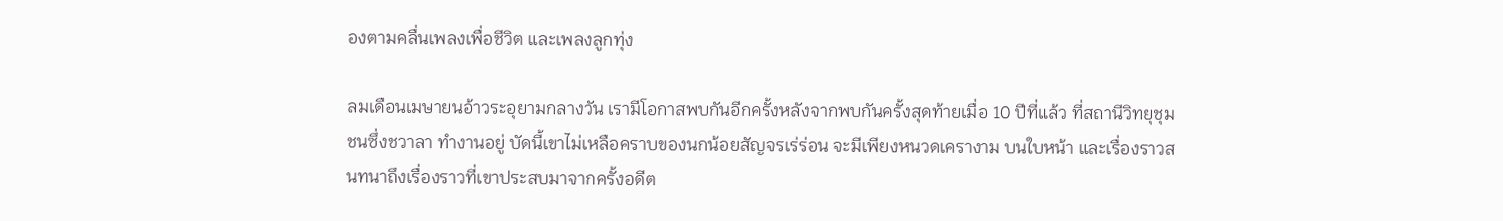องตามคลื่นเพลงเพื่อชีวิต และเพลงลูกทุ่ง

ลมเดือนเมษายนอ้าวระอุยามกลางวัน เรามีโอกาสพบกันอีกครั้งหลังจากพบกันครั้งสุดท้ายเมื่อ 10 ปีที่แล้ว ที่สถานีวิทยุชุมชนซึ่งชวาลา ทำงานอยู่ บัดนี้เขาไม่เหลือคราบของนกน้อยสัญจรเร่ร่อน จะมีเพียงหนวดเครางาม บนใบหน้า และเรื่องราวสนทนาถึงเรื่องราวที่เขาประสบมาจากครั้งอดีต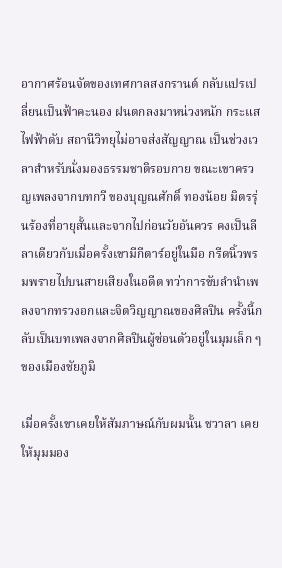อากาศร้อนจัดของเทศกาลสงกรานต์ กลับแปรเปลี่ยนเป็นฟ้าคะนอง ฝนตกลงมาหน่วงหนัก กระแสไฟฟ้าดับ สถานีวิทยุไม่อาจส่งสัญญาณ เป็นช่วงเวลาสำหรับนั่งมองธรรมชาติรอบกาย ขณะเขาครวญเพลงจากบทกวี ของบุญณศักดิ์ ทองน้อย มิตรรุ่นร้องที่อายุสั้นและจากไปก่อนวัยอันควร คงเป็นลีลาเดียวกับเมื่อครั้งเขามีกีตาร์อยู่ในมือ กรีดนิ้วพรมพรายไปบนสายเสียงในอดีต ทว่าการขับลำนำเพลงจากทรวงอกและจิตวิญญาณของศิลปิน ครั้งนี้กลับเป็นบทเพลงจากศิลปินผู้ซ่อนตัวอยู่ในมุมเล็ก ๆ ของเมืองชัยภูมิ

เมื่อครั้งเขาเคยให้สัมภาษณ์กับผมนั้น ชวาลา เคยให้มุมมอง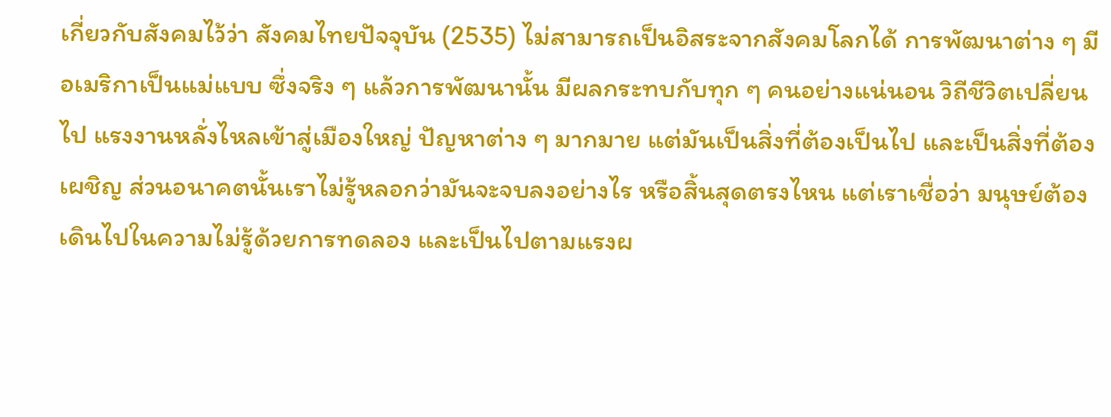เกี่ยวกับสังคมไว้ว่า สังคมไทยปัจจุบัน (2535) ไม่สามารถเป็นอิสระจากสังคมโลกได้ การพัฒนาต่าง ๆ มีอเมริกาเป็นแม่แบบ ซึ่งจริง ๆ แล้วการพัฒนานั้น มีผลกระทบกับทุก ๆ คนอย่างแน่นอน วิถีชีวิตเปลี่ยนไป แรงงานหลั่งไหลเข้าสู่เมืองใหญ่ ปัญหาต่าง ๆ มากมาย แต่มันเป็นสิ่งที่ต้องเป็นไป และเป็นสิ่งที่ต้องเผชิญ ส่วนอนาคตนั้นเราไม่รู้หลอกว่ามันจะจบลงอย่างไร หรือสิ้นสุดตรงไหน แต่เราเชื่อว่า มนุษย์ต้องเดินไปในความไม่รู้ด้วยการทดลอง และเป็นไปตามแรงผ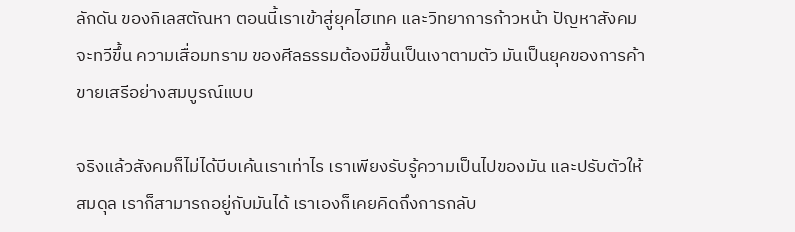ลักดัน ของกิเลสตัณหา ตอนนี้เราเข้าสู่ยุคไฮเทค และวิทยาการก้าวหน้า ปัญหาสังคมจะทวีขึ้น ความเสื่อมทราม ของศีลธรรมต้องมีขึ้นเป็นเงาตามตัว มันเป็นยุคของการค้าขายเสรีอย่างสมบูรณ์แบบ

จริงแล้วสังคมก็ไม่ได้บีบเค้นเราเท่าไร เราเพียงรับรู้ความเป็นไปของมัน และปรับตัวให้สมดุล เราก็สามารถอยู่กับมันได้ เราเองก็เคยคิดถึงการกลับ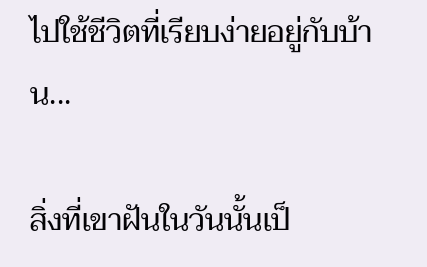ไปใช้ชีวิตที่เรียบง่ายอยู่กับบ้าน...

สิ่งที่เขาฝันในวันนั้นเป็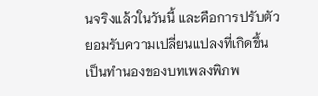นจริงแล้วในวันนี้ และคือการปรับตัวยอมรับความเปลี่ยนแปลงที่เกิดขึ้น เป็นทำนองของบทเพลงพิภพ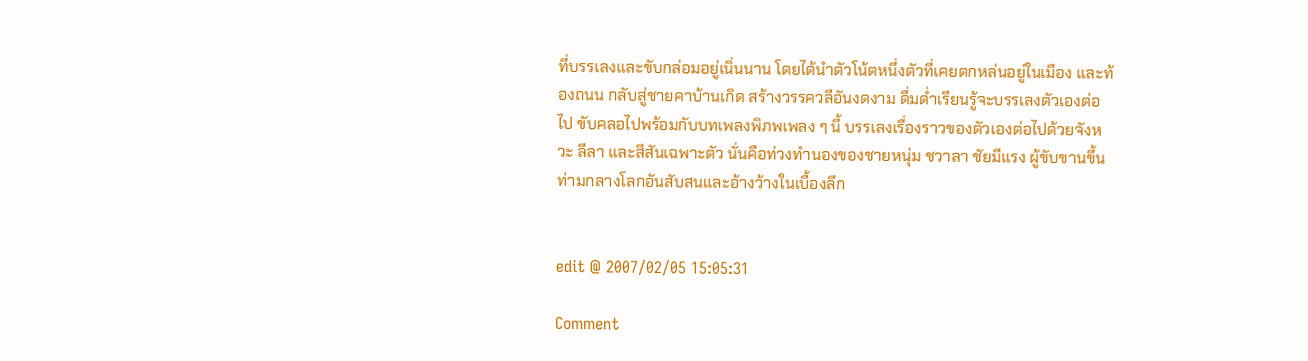ที่บรรเลงและขับกล่อมอยู่เนิ่นนาน โดยได้นำตัวโน้ตหนึ่งตัวที่เคยตกหล่นอยู่ในเมือง และท้องถนน กลับสู่ชายคาบ้านเกิด สร้างวรรควลีอันงดงาม ดื่มด่ำเรียนรู้จะบรรเลงตัวเองต่อไป ขับคลอไปพร้อมกับบทเพลงพิภพเพลง ๆ นี้ บรรเลงเรื่องราวของตัวเองต่อไปด้วยจังหวะ ลีลา และสีสันเฉพาะตัว นั่นคือท่วงทำนองของชายหนุ่ม ชวาลา ชัยมีแรง ผู้ขับขานขึ้นท่ามกลางโลกอันสับสนและอ้างว้างในเบื้องลึก


edit @ 2007/02/05 15:05:31

Comment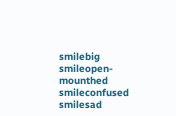smilebig smileopen-mounthed smileconfused smilesad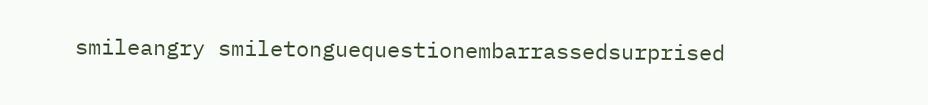smileangry smiletonguequestionembarrassedsurprised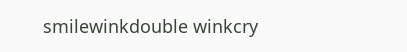smilewinkdouble winkcry